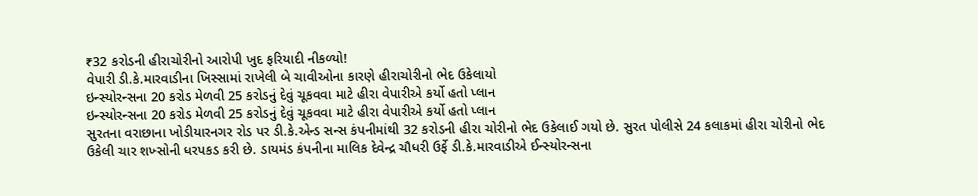₹32 કરોડની હીરાચોરીનો આરોપી ખુદ ફરિયાદી નીકળ્યો!
વેપારી ડી.કે.મારવાડીના ખિસ્સામાં રાખેલી બે ચાવીઓના કારણે હીરાચોરીનો ભેદ ઉકેલાયો
ઇન્સ્યોરન્સના 20 કરોડ મેળવી 25 કરોડનું દેવું ચૂકવવા માટે હીરા વેપારીએ કર્યો હતો પ્લાન
ઇન્સ્યોરન્સના 20 કરોડ મેળવી 25 કરોડનું દેવું ચૂકવવા માટે હીરા વેપારીએ કર્યો હતો પ્લાન
સુરતના વરાછાના ખોડીયારનગર રોડ પર ડી.કે.એન્ડ સન્સ કંપનીમાંથી 32 કરોડની હીરા ચોરીનો ભેદ ઉકેલાઈ ગયો છે. સુરત પોલીસે 24 કલાકમાં હીરા ચોરીનો ભેદ ઉકેલી ચાર શખ્સોની ધરપકડ કરી છે. ડાયમંડ કંપનીના માલિક દેવેન્દ્ર ચૌધરી ઉર્ફે ડી.કે.મારવાડીએ ઈન્સ્યોરન્સના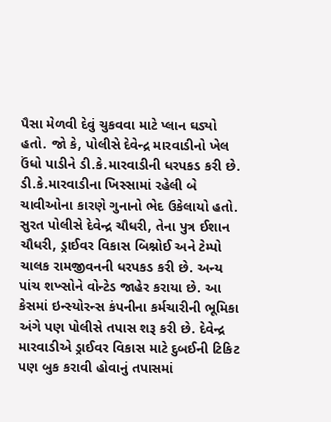પૈસા મેળવી દેવું ચુકવવા માટે પ્લાન ઘડ્યો હતો. જો કે, પોલીસે દેવેન્દ્ર મારવાડીનો ખેલ ઉંધો પાડીને ડી.કે.મારવાડીની ધરપકડ કરી છે. ડી.કે.મારવાડીના ખિસ્સામાં રહેલી બે ચાવીઓના કારણે ગુનાનો ભેદ ઉકેલાયો હતો.
સુરત પોલીસે દેવેન્દ્ર ચૌધરી, તેના પુત્ર ઈશાન ચૌધરી, ડ્રાઈવર વિકાસ બિશ્નોઈ અને ટેમ્પો ચાલક રામજીવનની ધરપકડ કરી છે. અન્ય પાંચ શખ્સોને વોન્ટેડ જાહેર કરાયા છે. આ કેસમાં ઇન્સ્યોરન્સ કંપનીના કર્મચારીની ભૂમિકા અંગે પણ પોલીસે તપાસ શરૂ કરી છે. દેવેન્દ્ર મારવાડીએ ડ્રાઈવર વિકાસ માટે દુબઈની ટિકિટ પણ બુક કરાવી હોવાનું તપાસમાં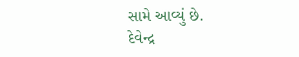સામે આવ્યું છે.
દેવેન્દ્ર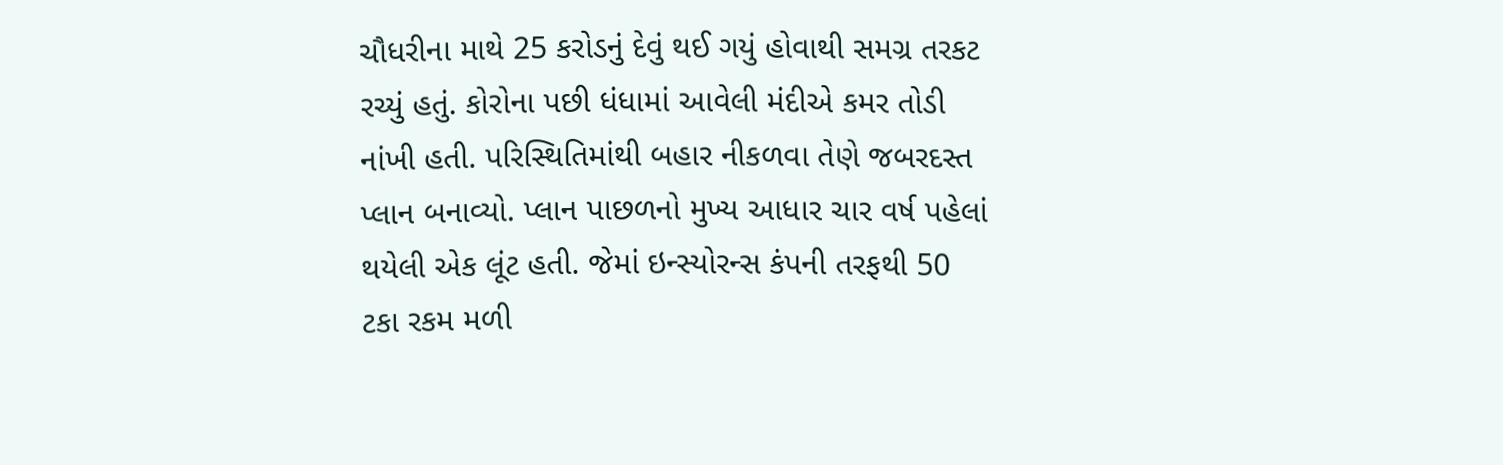ચૌધરીના માથે 25 કરોડનું દેવું થઈ ગયું હોવાથી સમગ્ર તરકટ રચ્યું હતું. કોરોના પછી ધંધામાં આવેલી મંદીએ કમર તોડી નાંખી હતી. પરિસ્થિતિમાંથી બહાર નીકળવા તેણે જબરદસ્ત પ્લાન બનાવ્યો. પ્લાન પાછળનો મુખ્ય આધાર ચાર વર્ષ પહેલાં થયેલી એક લૂંટ હતી. જેમાં ઇન્સ્યોરન્સ કંપની તરફથી 50 ટકા રકમ મળી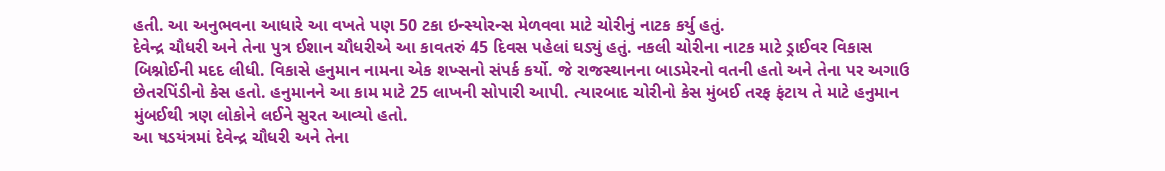હતી. આ અનુભવના આધારે આ વખતે પણ 50 ટકા ઇન્સ્યોરન્સ મેળવવા માટે ચોરીનું નાટક કર્યુ હતું.
દેવેન્દ્ર ચૌધરી અને તેના પુત્ર ઈશાન ચૌધરીએ આ કાવતરું 45 દિવસ પહેલાં ઘડ્યું હતું. નકલી ચોરીના નાટક માટે ડ્રાઈવર વિકાસ બિશ્નોઈની મદદ લીધી. વિકાસે હનુમાન નામના એક શખ્સનો સંપર્ક કર્યો. જે રાજસ્થાનના બાડમેરનો વતની હતો અને તેના પર અગાઉ છેતરપિંડીનો કેસ હતો. હનુમાનને આ કામ માટે 25 લાખની સોપારી આપી. ત્યારબાદ ચોરીનો કેસ મુંબઈ તરફ ફંટાય તે માટે હનુમાન મુંબઈથી ત્રણ લોકોને લઈને સુરત આવ્યો હતો.
આ ષડયંત્રમાં દેવેન્દ્ર ચૌધરી અને તેના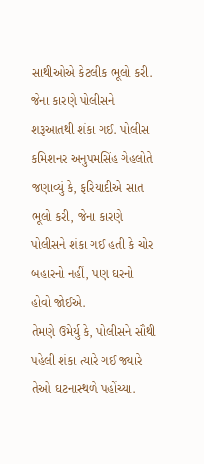સાથીઓએ કેટલીક ભૂલો કરી. જેના કારણે પોલીસને શરૂઆતથી શંકા ગઈ. પોલીસ કમિશનર અનુપમસિંહ ગેહલોતે જણાવ્યું કે, ફરિયાદીએ સાત ભૂલો કરી, જેના કારણે પોલીસને શંકા ગઈ હતી કે ચોર બહારનો નહીં, પણ ઘરનો હોવો જોઈએ.
તેમણે ઉમેર્યુ કે, પોલીસને સૌથી પહેલી શંકા ત્યારે ગઈ જ્યારે તેઓ ઘટનાસ્થળે પહોંચ્યા.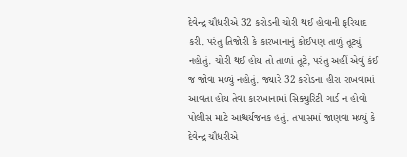દેવેન્દ્ર ચૌધરીએ 32 કરોડની ચોરી થઈ હોવાની ફરિયાદ કરી. પરંતુ તિજોરી કે કારખાનાનું કોઈપણ તાળું તૂટ્યું નહોતું. ચોરી થઈ હોય તો તાળાં તૂટે, પરંતુ અહીં એવું કંઈ જ જોવા મળ્યું નહોતું. જ્યારે 32 કરોડના હીરા રાખવામાં આવતા હોય તેવા કારખાનામાં સિક્યુરિટી ગાર્ડ ન હોવો પોલીસ માટે આશ્ચર્યજનક હતું. તપાસમાં જાણવા મળ્યું કે દેવેન્દ્ર ચૌધરીએ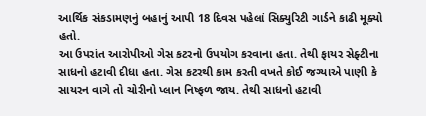આર્થિક સંકડામણનું બહાનું આપી 18 દિવસ પહેલાં સિક્યુરિટી ગાર્ડને કાઢી મૂક્યો હતો.
આ ઉપરાંત આરોપીઓ ગેસ કટરનો ઉપયોગ કરવાના હતા. તેથી ફાયર સેફ્ટીના સાધનો હટાવી દીધા હતા. ગેસ કટરથી કામ કરતી વખતે કોઈ જગ્યાએ પાણી કે સાયરન વાગે તો ચોરીનો પ્લાન નિષ્ફળ જાય. તેથી સાધનો હટાવી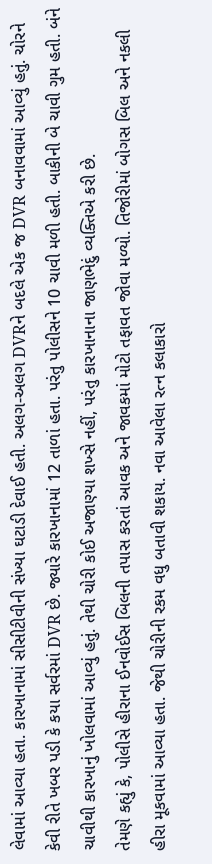લેવામાં આવ્યા હતા. કારખાનામાં સીસીટીવીની સંખ્યા ઘટાડી દેવાઈ હતી. અલગ-અલગ DVRને બદલે એક જ DVR બનાવવામાં આવ્યું હતું. ચોરને કેવી રીતે ખબર પડી કે કયા સર્વરમાં DVR છે. જ્યારે કારખાનામાં 12 તાળાં હતા. પરંતુ પોલીસને 10 ચાવી મળી હતી. બાકીની બે ચાવી ગુમ હતી. બંને ચાવીથી કારખાનું ખોલવામાં આવ્યું હતું. તેથી ચોરી કોઈ અજાણ્યા શખ્સે નહીં, પરંતુ કારખાનાના જાણભેદું વ્યક્તિએ કરી છે.
તેમણે કહ્યું કે, પોલીસે હીરાના ઈનવોઈસ બિલની તપાસ કરતાં આવક અને જાવકમાં મોટો તફાવત જોવા મળ્યો. તિજોરીમાં બોગસ બિલ અને નકલી હીરા મૂકવામાં આવ્યા હતા. જેથી ચોરીની રકમ વધુ બતાવી શકાય. નવા આવેલા રત્ન કલાકારો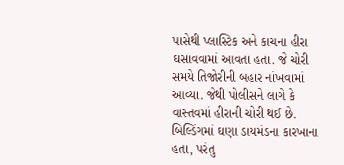પાસેથી પ્લાસ્ટિક અને કાચના હીરા ઘસાવવામાં આવતા હતા. જે ચોરી સમયે તિજોરીની બહાર નાંખવામાં આવ્યા. જેથી પોલીસને લાગે કે વાસ્તવમાં હીરાની ચોરી થઈ છે. બિલ્ડિંગમાં ઘણા ડાયમંડના કારખાના હતા, પરંતુ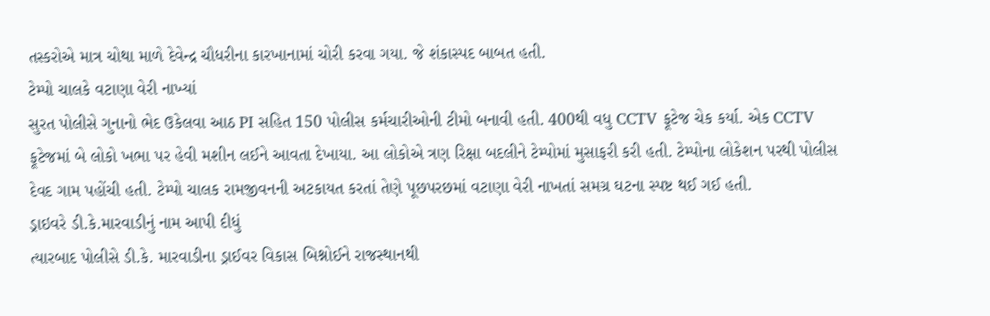તસ્કરોએ માત્ર ચોથા માળે દેવેન્દ્ર ચૌધરીના કારખાનામાં ચોરી કરવા ગયા. જે શંકાસ્પદ બાબત હતી.
ટેમ્પો ચાલકે વટાણા વેરી નાખ્યાં
સુરત પોલીસે ગુનાનો ભેદ ઉકેલવા આઠ PI સહિત 150 પોલીસ કર્મચારીઓની ટીમો બનાવી હતી. 400થી વધુ CCTV ફૂટેજ ચેક કર્યા. એક CCTV ફૂટેજમાં બે લોકો ખભા પર હેવી મશીન લઈને આવતા દેખાયા. આ લોકોએ ત્રણ રિક્ષા બદલીને ટેમ્પોમાં મુસાફરી કરી હતી. ટેમ્પોના લોકેશન પરથી પોલીસ દેવદ ગામ પહોંચી હતી. ટેમ્પો ચાલક રામજીવનની અટકાયત કરતાં તેણે પૂછપરછમાં વટાણા વેરી નાખતાં સમગ્ર ઘટના સ્પષ્ટ થઈ ગઈ હતી.
ડ્રાઇવરે ડી.કે.મારવાડીનું નામ આપી દીધું
ત્યારબાદ પોલીસે ડી.કે. મારવાડીના ડ્રાઈવર વિકાસ બિશ્નોઈને રાજસ્થાનથી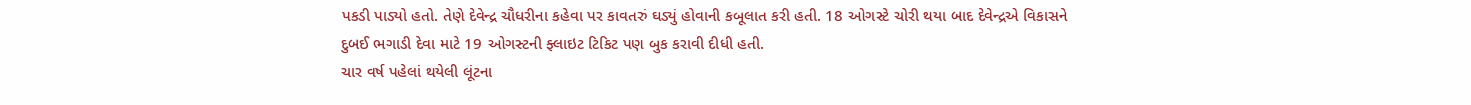પકડી પાડ્યો હતો. તેણે દેવેન્દ્ર ચૌધરીના કહેવા પર કાવતરું ઘડ્યું હોવાની કબૂલાત કરી હતી. 18 ઓગસ્ટે ચોરી થયા બાદ દેવેન્દ્રએ વિકાસને દુબઈ ભગાડી દેવા માટે 19 ઓગસ્ટની ફ્લાઇટ ટિકિટ પણ બુક કરાવી દીધી હતી.
ચાર વર્ષ પહેલાં થયેલી લૂંટના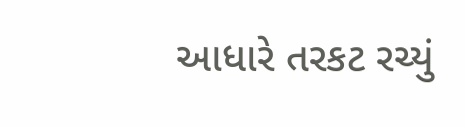આધારે તરકટ રચ્યું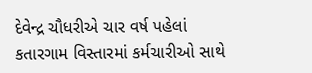દેવેન્દ્ર ચૌધરીએ ચાર વર્ષ પહેલાં કતારગામ વિસ્તારમાં કર્મચારીઓ સાથે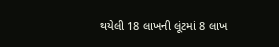થયેલી 18 લાખની લૂંટમાં 8 લાખ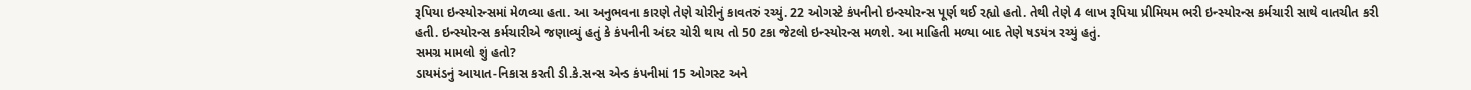રૂપિયા ઇન્સ્યોરન્સમાં મેળવ્યા હતા. આ અનુભવના કારણે તેણે ચોરીનું કાવતરું રચ્યું. 22 ઓગસ્ટે કંપનીનો ઇન્સ્યોરન્સ પૂર્ણ થઈ રહ્યો હતો. તેથી તેણે 4 લાખ રૂપિયા પ્રીમિયમ ભરી ઇન્સ્યોરન્સ કર્મચારી સાથે વાતચીત કરી હતી. ઇન્સ્યોરન્સ કર્મચારીએ જણાવ્યું હતું કે કંપનીની અંદર ચોરી થાય તો 50 ટકા જેટલો ઇન્સ્યોરન્સ મળશે. આ માહિતી મળ્યા બાદ તેણે ષડયંત્ર રચ્યું હતું.
સમગ્ર મામલો શું હતો?
ડાયમંડનું આયાત-નિકાસ કરતી ડી.કે.સન્સ એન્ડ કંપનીમાં 15 ઓગસ્ટ અને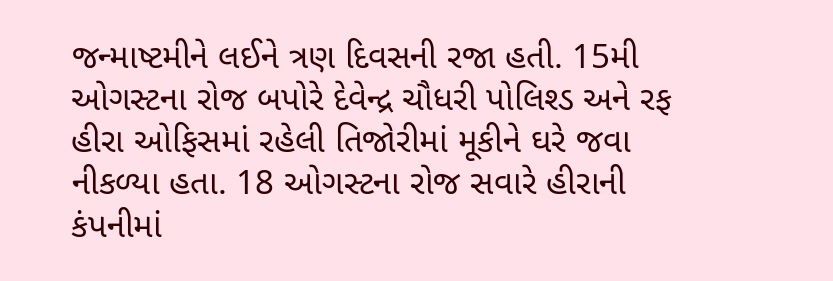જન્માષ્ટમીને લઈને ત્રણ દિવસની રજા હતી. 15મી ઓગસ્ટના રોજ બપોરે દેવેન્દ્ર ચૌધરી પોલિશ્ડ અને રફ હીરા ઓફિસમાં રહેલી તિજોરીમાં મૂકીને ઘરે જવા નીકળ્યા હતા. 18 ઓગસ્ટના રોજ સવારે હીરાની કંપનીમાં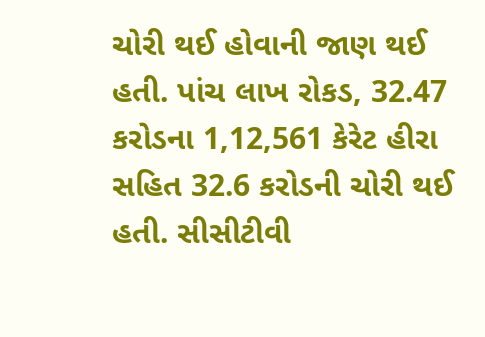ચોરી થઈ હોવાની જાણ થઈ હતી. પાંચ લાખ રોકડ, 32.47 કરોડના 1,12,561 કેરેટ હીરા સહિત 32.6 કરોડની ચોરી થઈ હતી. સીસીટીવી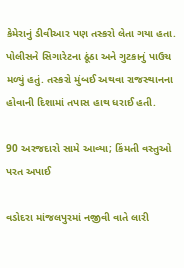કેમેરાનું ડીવીઆર પણ તસ્કરો લેતા ગયા હતા. પોલીસને સિગારેટના ઠૂંઠા અને ગુટકાનું પાઉચ મળ્યું હતું. તસ્કરો મુંબઈ અથવા રાજસ્થાનના હોવાની દિશામાં તપાસ હાથ ધરાઈ હતી.

90 અરજદારો સામે આવ્યા; કિંમતી વસ્તુઓ પરત અપાઈ

વડોદરા માંજલપુરમાં નજીવી વાતે લારી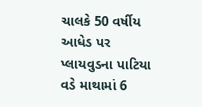ચાલકે 50 વર્ષીય આધેડ પર પ્લાયવુડના પાટિયા વડે માથામાં 6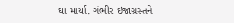ઘા માર્યા. ગંભીર ઇજાગ્રસ્તને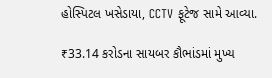હોસ્પિટલ ખસેડાયા, CCTV ફૂટેજ સામે આવ્યા.

₹33.14 કરોડના સાયબર કૌભાંડમાં મુખ્ય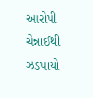આરોપી ચેન્નાઈથી ઝડપાયો